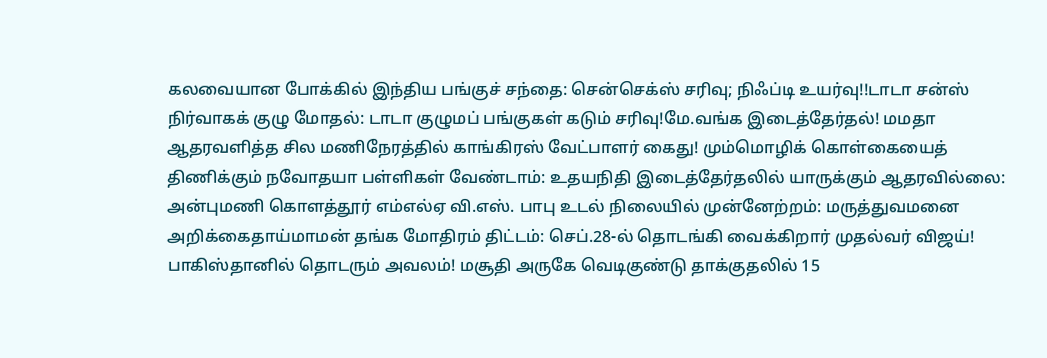கலவையான போக்கில் இந்திய பங்குச் சந்தை: சென்செக்ஸ் சரிவு; நிஃப்டி உயர்வு!!டாடா சன்ஸ் நிர்வாகக் குழு மோதல்: டாடா குழுமப் பங்குகள் கடும் சரிவு!மே.வங்க இடைத்தேர்தல்! மமதா ஆதரவளித்த சில மணிநேரத்தில் காங்கிரஸ் வேட்பாளர் கைது! மும்மொழிக் கொள்கையைத் திணிக்கும் நவோதயா பள்ளிகள் வேண்டாம்: உதயநிதி இடைத்தேர்தலில் யாருக்கும் ஆதரவில்லை: அன்புமணி கொளத்தூர் எம்எல்ஏ வி.எஸ். பாபு உடல் நிலையில் முன்னேற்றம்: மருத்துவமனை அறிக்கைதாய்மாமன் தங்க மோதிரம் திட்டம்: செப்.28-ல் தொடங்கி வைக்கிறார் முதல்வர் விஜய்! பாகிஸ்தானில் தொடரும் அவலம்! மசூதி அருகே வெடிகுண்டு தாக்குதலில் 15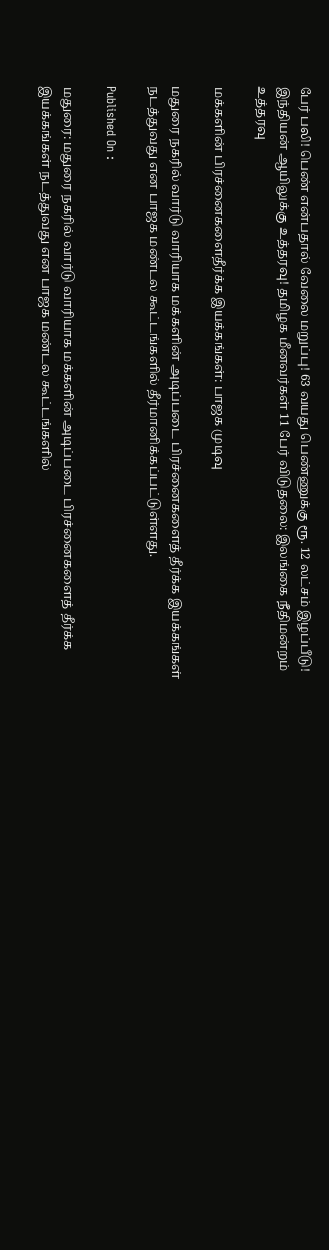பேர் பலி! பெண் என்பதால் வேலை மறுப்பு! 63 வயது பெண்ணுக்கு ரூ. 12 லட்சம் இழப்பீடு! இந்தியன் ஆயிலுக்கு உத்தரவு! தமிழக மீனவர்கள் 11 பேர் விடுதலை: இலங்கை நீதிமன்றம் உத்தரவு

மக்களின் பிரச்னைகளைதீர்க்க இயக்கங்கள்: பாஜக முடிவு

மதுரை நகரில் வார்டு வாரியாக மக்களின் அடிப்படை பிரச்னைகளைத் தீர்க்க இயக்கங்கள் நடத்துவது என பாஜக மண்டல கூட்டங்களில் தீர்மானிக்கப்பட்டுள்ளது.

Published On :

மதுரை: மதுரை நகரில் வார்டு வாரியாக மக்களின் அடிப்படை பிரச்னைகளைத் தீர்க்க இயக்கங்கள் நடத்துவது என பாஜக மண்டல கூட்டங்களில்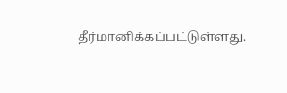தீர்மானிக்கப்பட்டுள்ளது.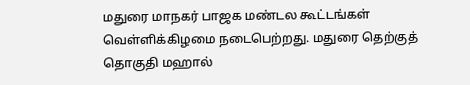மதுரை மாநகர் பாஜக மண்டல கூட்டங்கள் வெள்ளிக்கிழமை நடைபெற்றது. மதுரை தெற்குத் தொகுதி மஹால்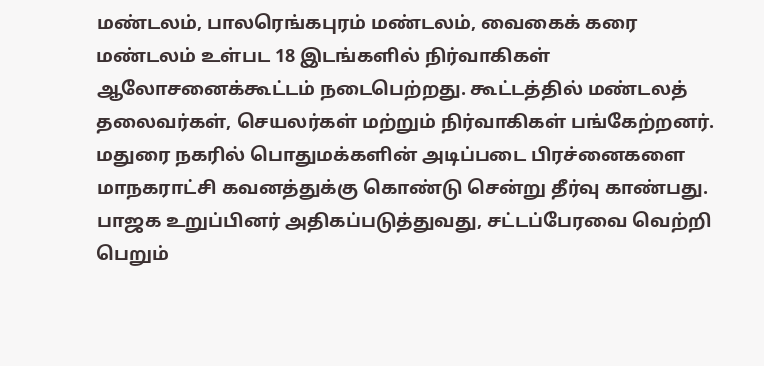மண்டலம், பாலரெங்கபுரம் மண்டலம், வைகைக் கரை மண்டலம் உள்பட 18 இடங்களில் நிர்வாகிகள் ஆலோசனைக்கூட்டம் நடைபெற்றது. கூட்டத்தில் மண்டலத் தலைவர்கள், செயலர்கள் மற்றும் நிர்வாகிகள் பங்கேற்றனர். மதுரை நகரில் பொதுமக்களின் அடிப்படை பிரச்னைகளை மாநகராட்சி கவனத்துக்கு கொண்டு சென்று தீர்வு காண்பது. பாஜக உறுப்பினர் அதிகப்படுத்துவது, சட்டப்பேரவை வெற்றி பெறும்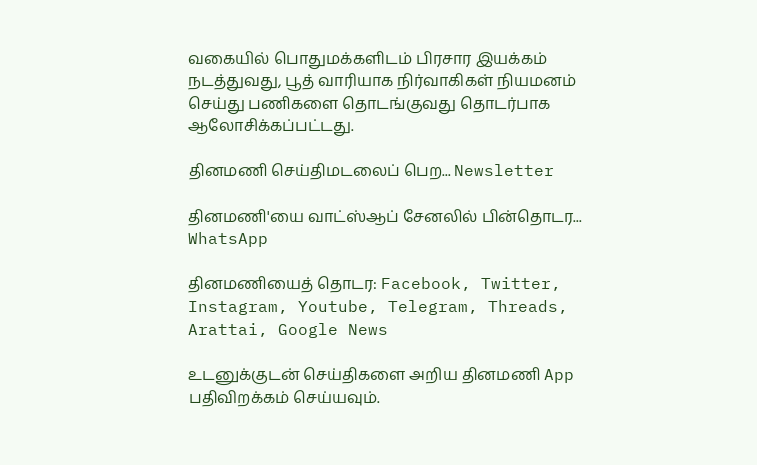வகையில் பொதுமக்களிடம் பிரசார இயக்கம் நடத்துவது, பூத் வாரியாக நிர்வாகிகள் நியமனம் செய்து பணிகளை தொடங்குவது தொடர்பாக ஆலோசிக்கப்பட்டது.

தினமணி செய்திமடலைப் பெற... Newsletter

தினமணி'யை வாட்ஸ்ஆப் சேனலில் பின்தொடர... WhatsApp

தினமணியைத் தொடர: Facebook, Twitter, Instagram, Youtube, Telegram, Threads, Arattai, Google News

உடனுக்குடன் செய்திகளை அறிய தினமணி App பதிவிறக்கம் செய்யவும்.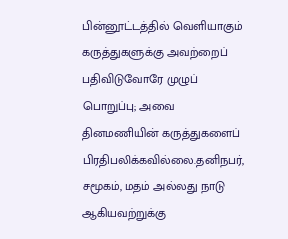பின்னூட்டத்தில் வெளியாகும் கருத்துகளுக்கு அவற்றைப் பதிவிடுவோரே முழுப் பொறுப்பு; அவை தினமணியின் கருத்துகளைப் பிரதிபலிக்கவில்லை.தனிநபர், சமூகம், மதம் அல்லது நாடு ஆகியவற்றுக்கு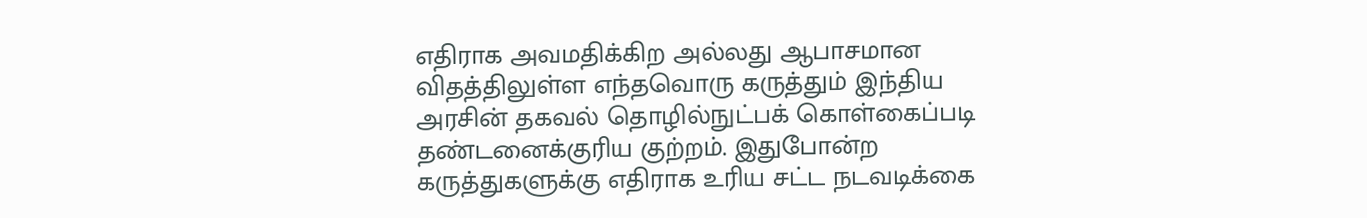எதிராக அவமதிக்கிற அல்லது ஆபாசமான விதத்திலுள்ள எந்தவொரு கருத்தும் இந்திய அரசின் தகவல் தொழில்நுட்பக் கொள்கைப்படி தண்டனைக்குரிய குற்றம். இதுபோன்ற கருத்துகளுக்கு எதிராக உரிய சட்ட நடவடிக்கை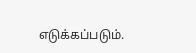எடுக்கப்படும்.